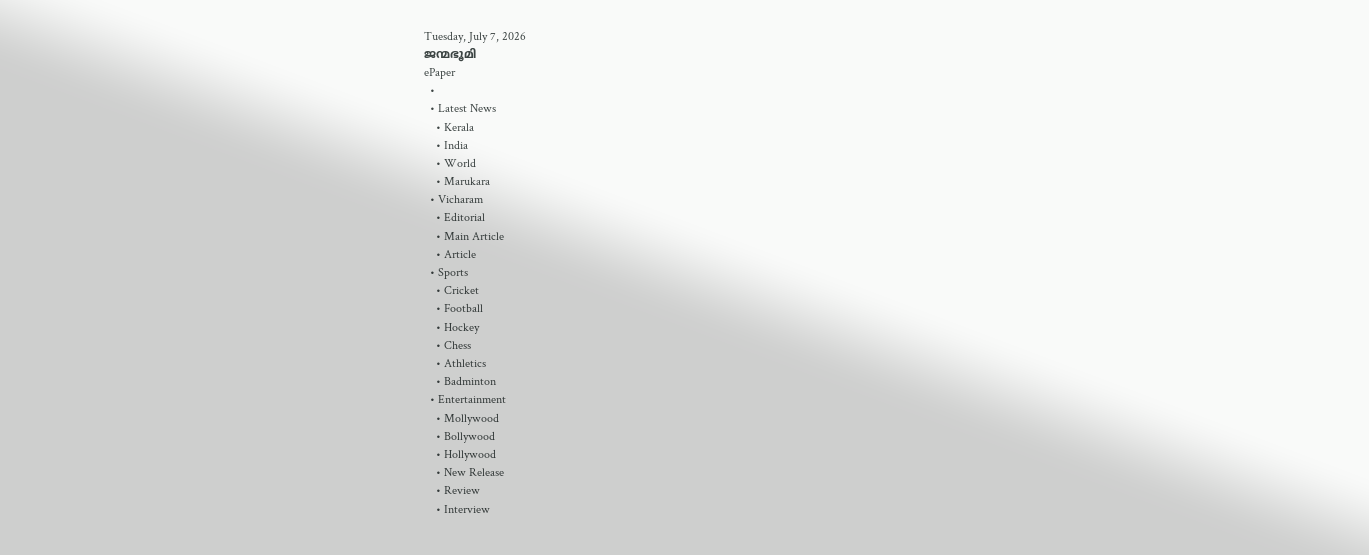Tuesday, July 7, 2026
ജന്മഭൂമി
ePaper
  •
  • Latest News
    • Kerala
    • India
    • World
    • Marukara
  • Vicharam
    • Editorial
    • Main Article
    • Article
  • Sports
    • Cricket
    • Football
    • Hockey
    • Chess
    • Athletics
    • Badminton
  • Entertainment
    • Mollywood
    • Bollywood
    • Hollywood
    • New Release
    • Review
    • Interview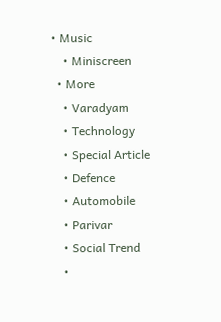• Music
    • Miniscreen
  • More
    • Varadyam
    • Technology
    • Special Article
    • Defence
    • Automobile
    • Parivar
    • Social Trend
    •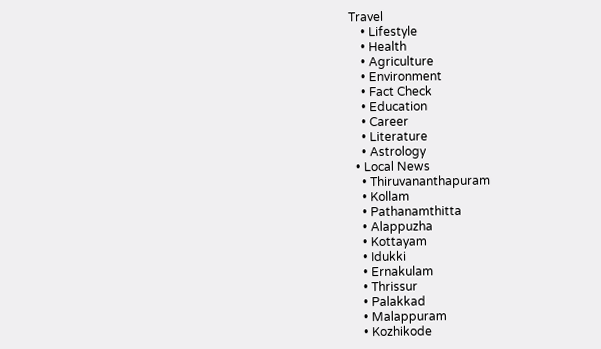Travel
    • Lifestyle
    • Health
    • Agriculture
    • Environment
    • Fact Check
    • Education
    • Career
    • Literature
    • Astrology
  • Local News
    • Thiruvananthapuram
    • Kollam
    • Pathanamthitta
    • Alappuzha
    • Kottayam
    • Idukki
    • Ernakulam
    • Thrissur
    • Palakkad
    • Malappuram
    • Kozhikode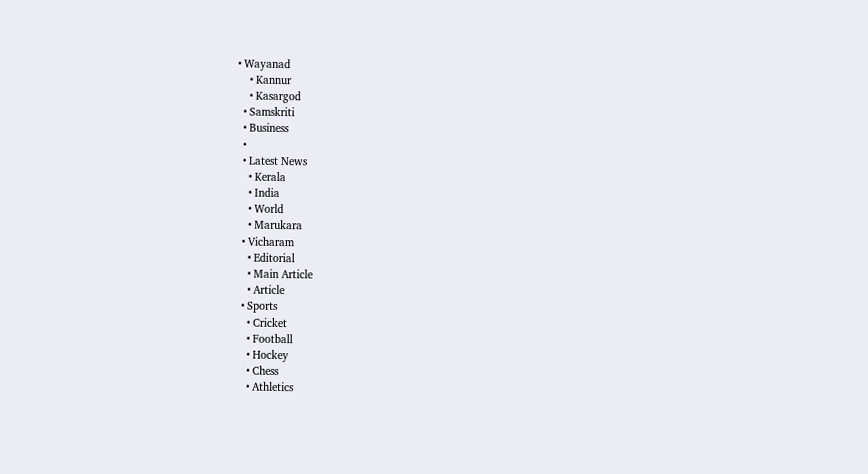• Wayanad
    • Kannur
    • Kasargod
  • Samskriti
  • Business
  •
  • Latest News
    • Kerala
    • India
    • World
    • Marukara
  • Vicharam
    • Editorial
    • Main Article
    • Article
  • Sports
    • Cricket
    • Football
    • Hockey
    • Chess
    • Athletics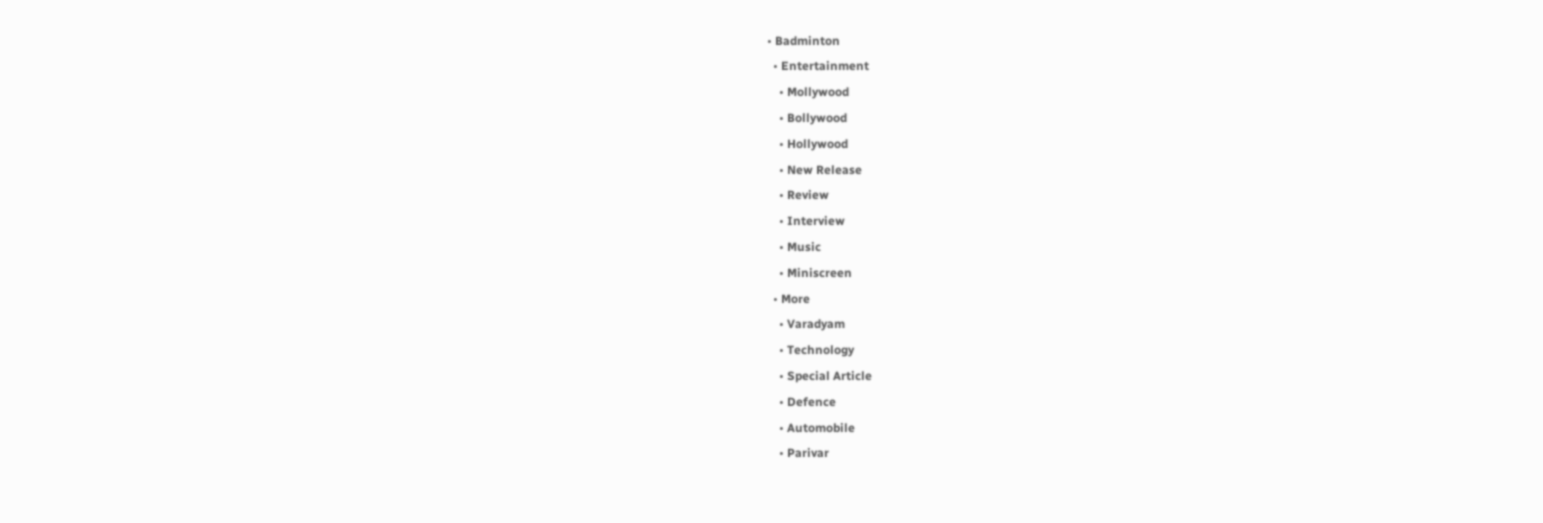• Badminton
  • Entertainment
    • Mollywood
    • Bollywood
    • Hollywood
    • New Release
    • Review
    • Interview
    • Music
    • Miniscreen
  • More
    • Varadyam
    • Technology
    • Special Article
    • Defence
    • Automobile
    • Parivar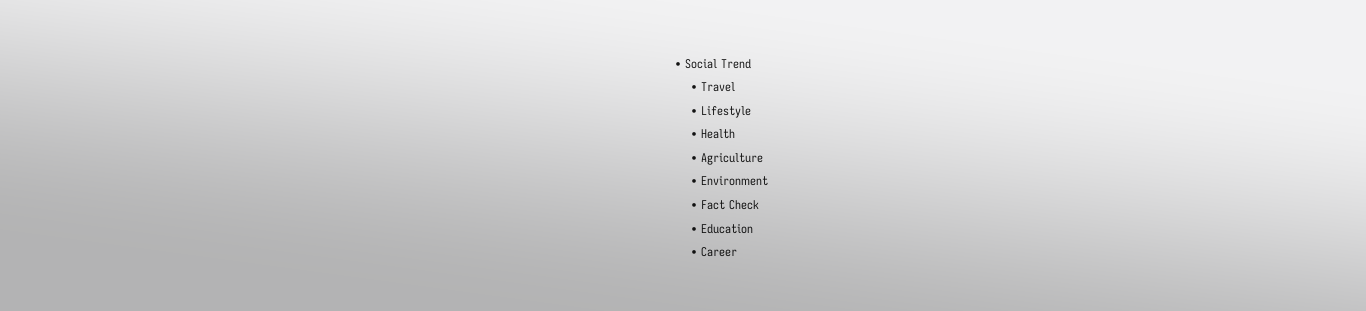• Social Trend
    • Travel
    • Lifestyle
    • Health
    • Agriculture
    • Environment
    • Fact Check
    • Education
    • Career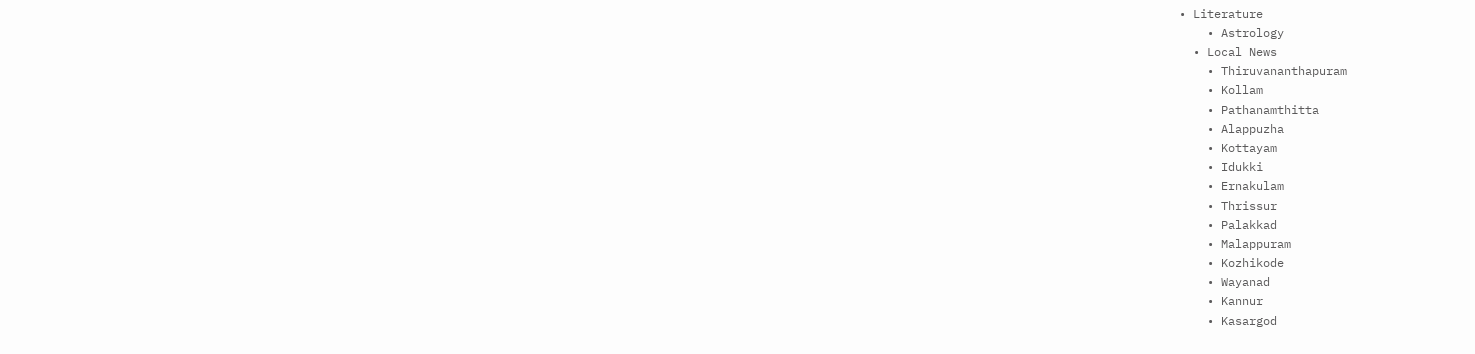• Literature
    • Astrology
  • Local News
    • Thiruvananthapuram
    • Kollam
    • Pathanamthitta
    • Alappuzha
    • Kottayam
    • Idukki
    • Ernakulam
    • Thrissur
    • Palakkad
    • Malappuram
    • Kozhikode
    • Wayanad
    • Kannur
    • Kasargod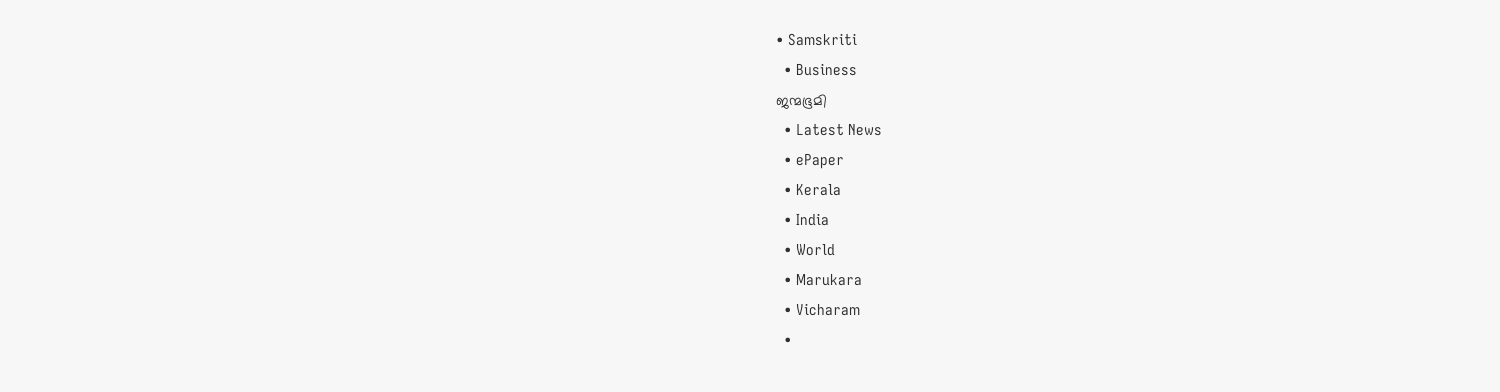• Samskriti
  • Business
ജന്മഭൂമി
  • Latest News
  • ePaper
  • Kerala
  • India
  • World
  • Marukara
  • Vicharam
  •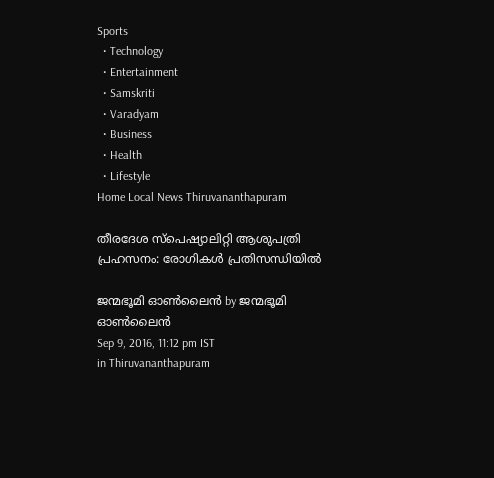Sports
  • Technology
  • Entertainment
  • Samskriti
  • Varadyam
  • Business
  • Health
  • Lifestyle
Home Local News Thiruvananthapuram

തീരദേശ സ്‌പെഷ്യാലിറ്റി ആശുപത്രി പ്രഹസനം: രോഗികള്‍ പ്രതിസന്ധിയില്‍

ജന്മഭൂമി ഓണ്‍ലൈന്‍ by ജന്മഭൂമി ഓണ്‍ലൈന്‍
Sep 9, 2016, 11:12 pm IST
in Thiruvananthapuram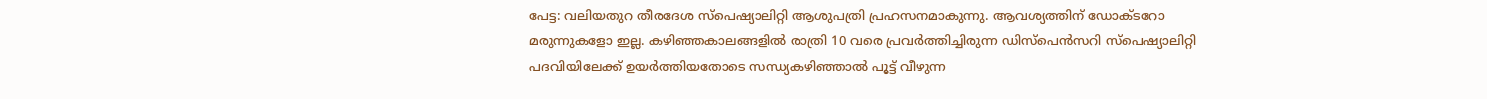പേട്ട: വലിയതുറ തീരദേശ സ്‌പെഷ്യാലിറ്റി ആശുപത്രി പ്രഹസനമാകുന്നു. ആവശ്യത്തിന് ഡോക്ടറോ മരുന്നുകളോ ഇല്ല. കഴിഞ്ഞകാലങ്ങളില്‍ രാത്രി 10 വരെ പ്രവര്‍ത്തിച്ചിരുന്ന ഡിസ്‌പെന്‍സറി സ്‌പെഷ്യാലിറ്റി പദവിയിലേക്ക് ഉയര്‍ത്തിയതോടെ സന്ധ്യകഴിഞ്ഞാല്‍ പൂട്ട് വീഴുന്ന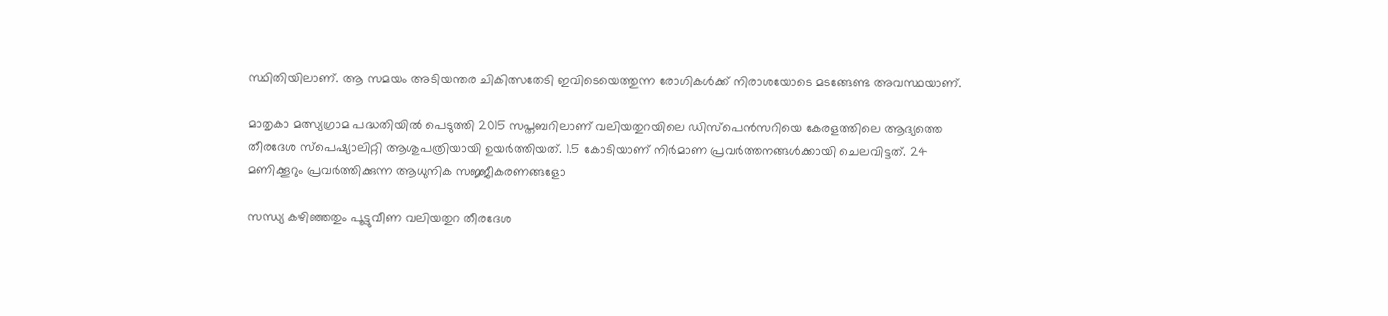സ്ഥിതിയിലാണ്. ആ സമയം അടിയന്തര ചികിത്സതേടി ഇവിടെയെത്തുന്ന രോഗികള്‍ക്ക് നിരാശയോടെ മടങ്ങേണ്ട അവസ്ഥയാണ്.

മാതൃകാ മത്സ്യഗ്രാമ പദ്ധതിയില്‍ പെടുത്തി 2015 സപ്തബറിലാണ് വലിയതുറയിലെ ഡിസ്‌പെന്‍സറിയെ കേരളത്തിലെ ആദ്യത്തെ തീരദേശ സ്‌പെഷ്യാലിറ്റി ആശുപത്രിയായി ഉയര്‍ത്തിയത്. 1.5 കോടിയാണ് നിര്‍മാണ പ്രവര്‍ത്തനങ്ങള്‍ക്കായി ചെലവിട്ടത്. 24 മണിക്കൂറും പ്രവര്‍ത്തിക്കുന്ന ആധുനിക സജ്ജീകരണങ്ങളോ

സന്ധ്യ കഴിഞ്ഞതും പൂട്ടുവീണ വലിയതുറ തീരദേശ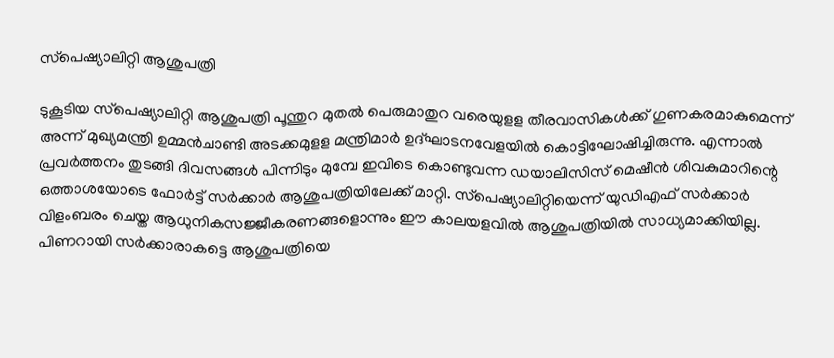സ്‌പെഷ്യാലിറ്റി ആശുപത്രി

ടുകൂടിയ സ്‌പെഷ്യാലിറ്റി ആശുപത്രി പൂന്തുറ മുതല്‍ പെരുമാതുറ വരെയുളള തീരവാസികള്‍ക്ക് ഗുണകരമാകുമെന്ന് അന്ന് മുഖ്യമന്ത്രി ഉമ്മന്‍ചാണ്ടി അടക്കമുളള മന്ത്രിമാര്‍ ഉദ്ഘാടനവേളയില്‍ കൊട്ടിഘോഷിച്ചിരുന്നു. എന്നാല്‍ പ്രവര്‍ത്തനം തുടങ്ങി ദിവസങ്ങള്‍ പിന്നിടും മുമ്പേ ഇവിടെ കൊണ്ടുവന്ന ഡയാലിസിസ് മെഷീന്‍ ശിവകുമാറിന്റെ ഒത്താശയോടെ ഫോര്‍ട്ട് സര്‍ക്കാര്‍ ആശുപത്രിയിലേക്ക് മാറ്റി. സ്‌പെഷ്യാലിറ്റിയെന്ന് യുഡിഎഫ് സര്‍ക്കാര്‍ വിളംബരം ചെയ്ത ആധുനികസജ്ജീകരണങ്ങളൊന്നും ഈ കാലയളവില്‍ ആശുപത്രിയില്‍ സാധ്യമാക്കിയില്ല. പിണറായി സര്‍ക്കാരാകട്ടെ ആശുപത്രിയെ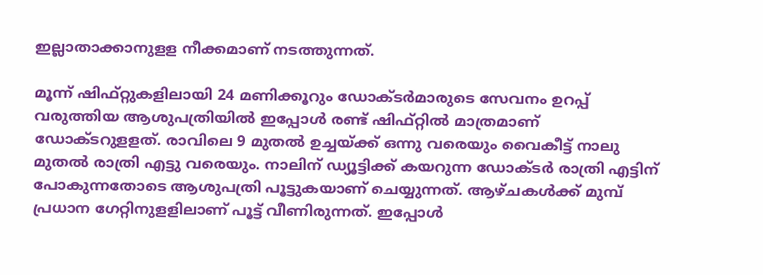ഇല്ലാതാക്കാനുളള നീക്കമാണ് നടത്തുന്നത്.

മൂന്ന് ഷിഫ്റ്റുകളിലായി 24 മണിക്കൂറും ഡോക്ടര്‍മാരുടെ സേവനം ഉറപ്പ് വരുത്തിയ ആശുപത്രിയില്‍ ഇപ്പോള്‍ രണ്ട് ഷിഫ്റ്റില്‍ മാത്രമാണ് ഡോക്ടറുളളത്. രാവിലെ 9 മുതല്‍ ഉച്ചയ്‌ക്ക് ഒന്നു വരെയും വൈകീട്ട് നാലു മുതല്‍ രാത്രി എട്ടു വരെയും. നാലിന് ഡ്യൂട്ടിക്ക് കയറുന്ന ഡോക്ടര്‍ രാത്രി എട്ടിന് പോകുന്നതോടെ ആശുപത്രി പൂട്ടുകയാണ് ചെയ്യുന്നത്. ആഴ്ചകള്‍ക്ക് മുമ്പ് പ്രധാന ഗേറ്റിനുളളിലാണ് പൂട്ട് വീണിരുന്നത്. ഇപ്പോള്‍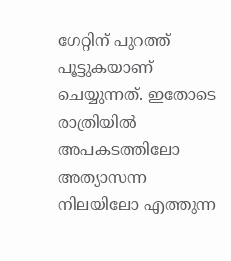ഗേറ്റിന് പുറത്ത് പൂട്ടുകയാണ് ചെയ്യുന്നത്. ഇതോടെ രാത്രിയില്‍ അപകടത്തിലോ അത്യാസന്ന നിലയിലോ എത്തുന്ന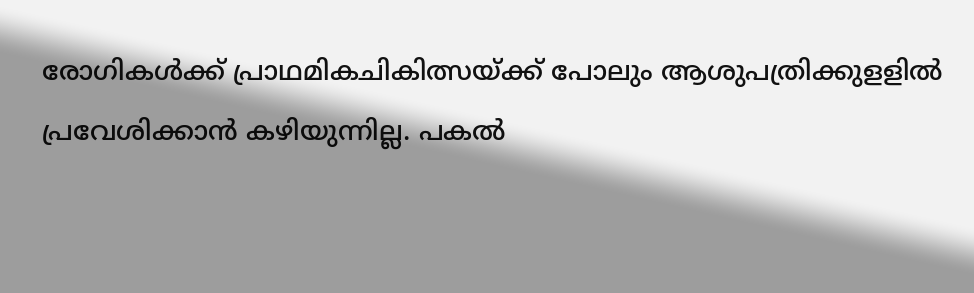രോഗികള്‍ക്ക് പ്രാഥമികചികിത്സയ്‌ക്ക് പോലും ആശുപത്രിക്കുളളില്‍ പ്രവേശിക്കാന്‍ കഴിയുന്നില്ല. പകല്‍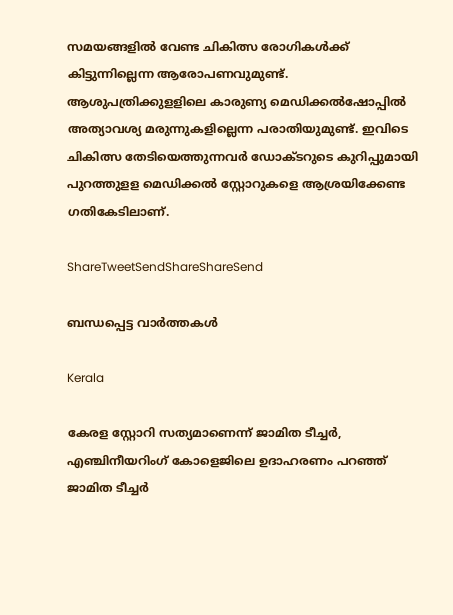സമയങ്ങളില്‍ വേണ്ട ചികിത്സ രോഗികള്‍ക്ക് കിട്ടുന്നില്ലെന്ന ആരോപണവുമുണ്ട്. ആശുപത്രിക്കുളളിലെ കാരുണ്യ മെഡിക്കല്‍ഷോപ്പില്‍ അത്യാവശ്യ മരുന്നുകളില്ലെന്ന പരാതിയുമുണ്ട്. ഇവിടെ ചികിത്സ തേടിയെത്തുന്നവര്‍ ഡോക്ടറുടെ കുറിപ്പുമായി പുറത്തുളള മെഡിക്കല്‍ സ്റ്റോറുകളെ ആശ്രയിക്കേണ്ട ഗതികേടിലാണ്.

ShareTweetSendShareShareSend

ബന്ധപ്പെട്ട വാര്‍ത്തകള്‍

Kerala

കേരള സ്റ്റോറി സത്യമാണെന്ന് ജാമിത ടീച്ചര്‍, എഞ്ചിനീയറിംഗ് കോളെജിലെ ഉദാഹരണം പറഞ്ഞ് ജാമിത ടീച്ചര്‍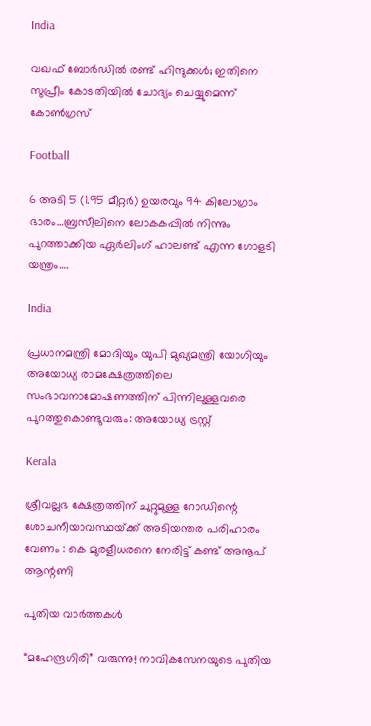India

വഖഫ് ബോര്‍ഡില്‍ രണ്ട് ഹിന്ദുക്കള്‍; ഇതിനെ സുപ്രീം കോടതിയിൽ ചോദ്യം ചെയ്യുമെന്ന് കോൺഗ്രസ്

Football

6 അടി 5 (1.95 മീറ്റർ) ഉയരവും 94 കിലോഗ്രാം ഭാരം…ബ്രസീലിനെ ലോകകപ്പില്‍ നിന്നും പുറത്താക്കിയ ഏര്‍ലിംഗ് ഹാലണ്ട് എന്ന ഗോളടി യന്ത്രം….

India

പ്രധാനമന്ത്രി മോദിയും യുപി മുഖ്യമന്ത്രി യോഗിയും അയോധ്യ രാമക്ഷേത്രത്തിലെ സംഭാവനാമോഷണത്തിന് പിന്നിലുള്ളവരെ പുറത്തുകൊണ്ടുവരും: അയോധ്യ ട്രസ്റ്റ്

Kerala

ശ്രീവല്ലഭ ക്ഷേത്രത്തിന് ചുറ്റുമുള്ള റോഡിന്റെ ശോചനീയാവസ്ഥയ്‌ക്ക് അടിയന്തര പരിഹാരം വേണം : കെ മുരളീധരനെ നേരിട്ട് കണ്ട് അനൂപ് ആന്റണി

പുതിയ വാര്‍ത്തകള്‍

“മഹേന്ദ്രഗിരി” വരുന്നു! നാവികസേനയുടെ പുതിയ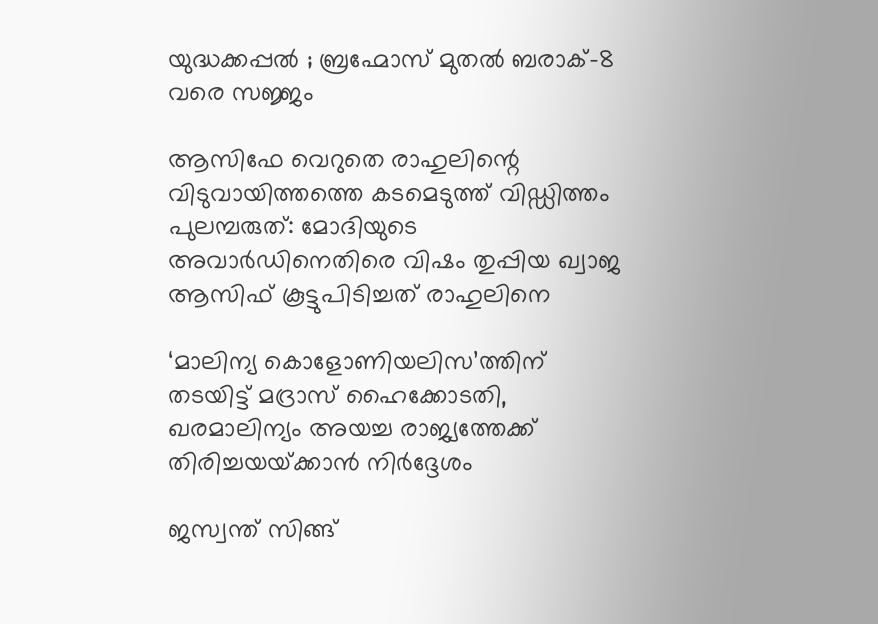യുദ്ധക്കപ്പൽ ; ബ്രഹ്മോസ് മുതൽ ബരാക്-8 വരെ സജ്ജം

ആസിഫേ വെറുതെ രാഹുലിന്റെ വിടുവായിത്തത്തെ കടമെടുത്ത് വിഡ്ഡിത്തം പുലമ്പരുത്: മോദിയുടെ അവാർഡിനെതിരെ വിഷം തുപ്പിയ ഖ്വാജ ആസിഫ് കൂട്ടുപിടിച്ചത് രാഹുലിനെ

‘മാലിന്യ കൊളോണിയലിസ’ത്തിന് തടയിട്ട് മദ്രാസ് ഹൈക്കോടതി, ഖരമാലിന്യം അയച്ച രാജ്യത്തേക്ക് തിരിച്ചയയ്‌ക്കാന്‍ നിര്‍ദ്ദേശം

ജസ്വന്ത് സിങ്ങ്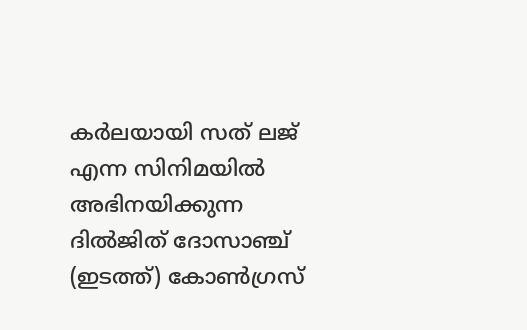കര്‍ലയായി സത് ലജ് എന്ന സിനിമയില്‍ അഭിനയിക്കുന്ന ദില്‍ജിത് ദോസാഞ്ച് (ഇടത്ത്) കോണ്‍ഗ്രസ്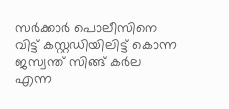സര്‍ക്കാര്‍ പൊലീസിനെ വിട്ട് കസ്റ്റഡിയിലിട്ട് കൊന്ന ജസ്വന്ത് സിങ്ങ് കര്‍ല എന്ന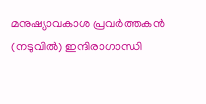മനുഷ്യാവകാശ പ്രവര്‍ത്തകന്‍ (നടുവില്‍) ഇന്ദിരാഗാന്ധി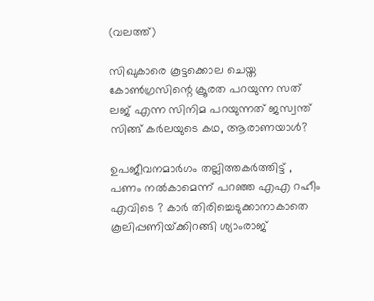(വലത്ത്)

സിഖുകാരെ കൂട്ടക്കൊല ചെയ്ത കോണ്‍ഗ്രസിന്റെ ക്രൂരത പറയുന്ന സത് ലജ് എന്ന സിനിമ പറയുന്നത് ജസ്വന്ത് സിങ്ങ് കര്‍ലയുടെ കഥ, ആരാണയാള്‍?

ഉപജീവനമാർഗം തല്ലിത്തകർത്തിട്ട് , പണം നൽകാമെന്ന് പറഞ്ഞ എഎ റഹീം എവിടെ ? കാർ തിരിച്ചെടുക്കാനാകാതെ കൂലിപ്പണിയ്‌ക്കിറങ്ങി ശ്യാംരാജ്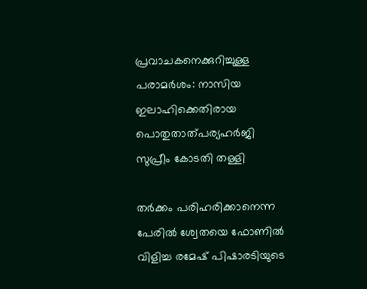പ്രവാചകനെക്കുറിച്ചുള്ള പരാമര്‍ശം: നാസിയ ഇലാഹിക്കെതിരായ പൊതുതാത്പര്യഹര്‍ജി സുപ്രീം കോടതി തള്ളി

തര്‍ക്കം പരിഹരിക്കാനെന്ന പേരില്‍ ശ്വേതയെ ഫോണില്‍ വിളിച്ച രമേഷ് പിഷാരടിയുടെ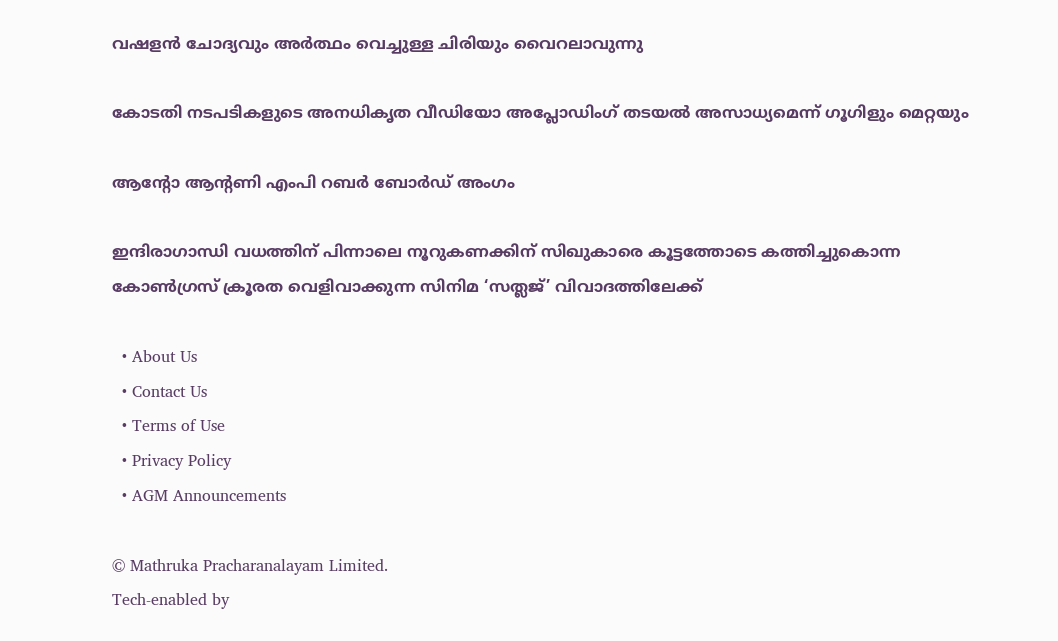വഷളന്‍ ചോദ്യവും അര്‍ത്ഥം വെച്ചുള്ള ചിരിയും വൈറലാവുന്നു

കോടതി നടപടികളുടെ അനധികൃത വീഡിയോ അപ്ലോഡിംഗ് തടയല്‍ അസാധ്യമെന്ന് ഗൂഗിളും മെറ്റയും

ആന്റോ ആന്റണി എംപി റബര്‍ ബോര്‍ഡ് അംഗം

ഇന്ദിരാഗാന്ധി വധത്തിന് പിന്നാലെ നൂറുകണക്കിന് സിഖുകാരെ കൂട്ടത്തോടെ കത്തിച്ചുകൊന്ന കോണ്‍ഗ്രസ് ക്രൂരത വെളിവാക്കുന്ന സിനിമ ‘സത്ലജ്’ വിവാദത്തിലേക്ക്

  • About Us
  • Contact Us
  • Terms of Use
  • Privacy Policy
  • AGM Announcements

© Mathruka Pracharanalayam Limited.
Tech-enabled by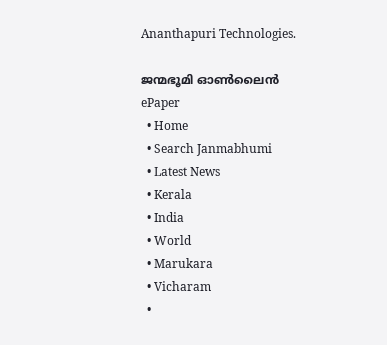Ananthapuri Technologies.

ജന്മഭൂമി ഓണ്‍ലൈന്‍
ePaper
  • Home
  • Search Janmabhumi
  • Latest News
  • Kerala
  • India
  • World
  • Marukara
  • Vicharam
  •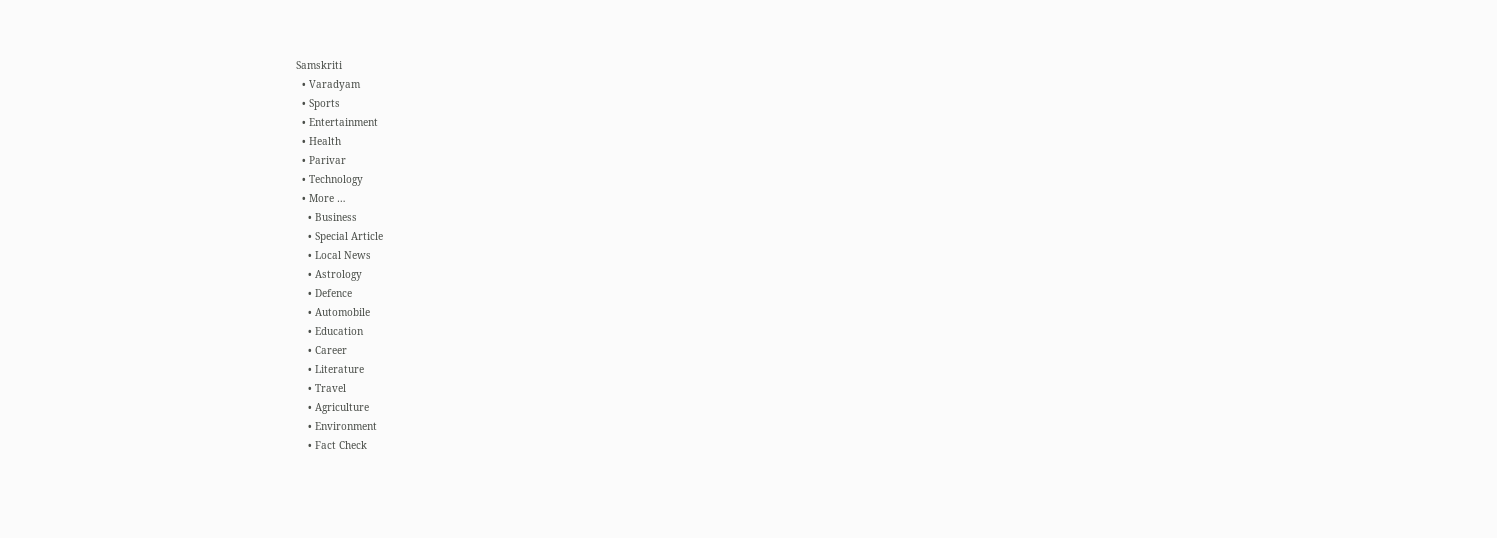Samskriti
  • Varadyam
  • Sports
  • Entertainment
  • Health
  • Parivar
  • Technology
  • More …
    • Business
    • Special Article
    • Local News
    • Astrology
    • Defence
    • Automobile
    • Education
    • Career
    • Literature
    • Travel
    • Agriculture
    • Environment
    • Fact Check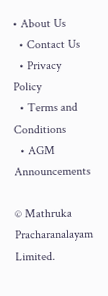• About Us
  • Contact Us
  • Privacy Policy
  • Terms and Conditions
  • AGM Announcements

© Mathruka Pracharanalayam Limited.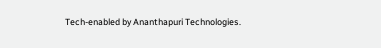Tech-enabled by Ananthapuri Technologies.